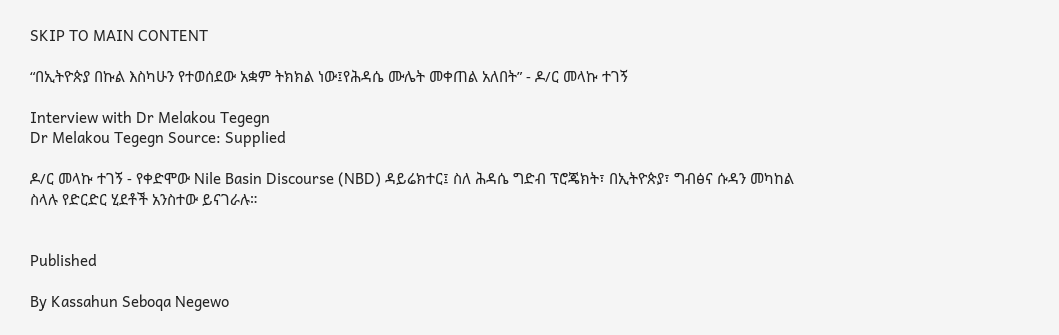SKIP TO MAIN CONTENT

“በኢትዮጵያ በኩል እስካሁን የተወሰደው አቋም ትክክል ነው፤የሕዳሴ ሙሌት መቀጠል አለበት” - ዶ/ር መላኩ ተገኝ

Interview with Dr Melakou Tegegn
Dr Melakou Tegegn Source: Supplied

ዶ/ር መላኩ ተገኝ - የቀድሞው Nile Basin Discourse (NBD) ዳይሬክተር፤ ስለ ሕዳሴ ግድብ ፕሮጄክት፣ በኢትዮጵያ፣ ግብፅና ሱዳን መካከል ስላሉ የድርድር ሂደቶች አንስተው ይናገራሉ።


Published

By Kassahun Seboqa Negewo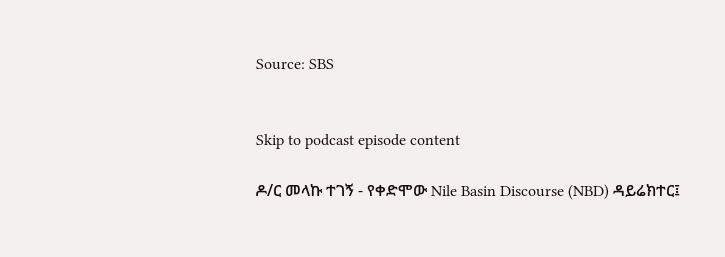Source: SBS


Skip to podcast episode content

ዶ/ር መላኩ ተገኝ - የቀድሞው Nile Basin Discourse (NBD) ዳይሬክተር፤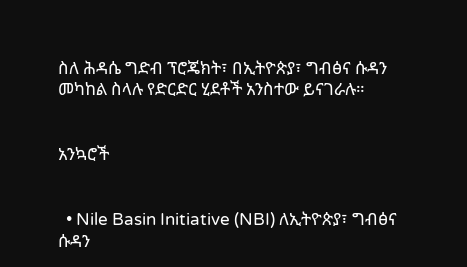ስለ ሕዳሴ ግድብ ፕሮጄክት፣ በኢትዮጵያ፣ ግብፅና ሱዳን መካከል ስላሉ የድርድር ሂደቶች አንስተው ይናገራሉ።


አንኳሮች


  • Nile Basin Initiative (NBI) ለኢትዮጵያ፣ ግብፅና ሱዳን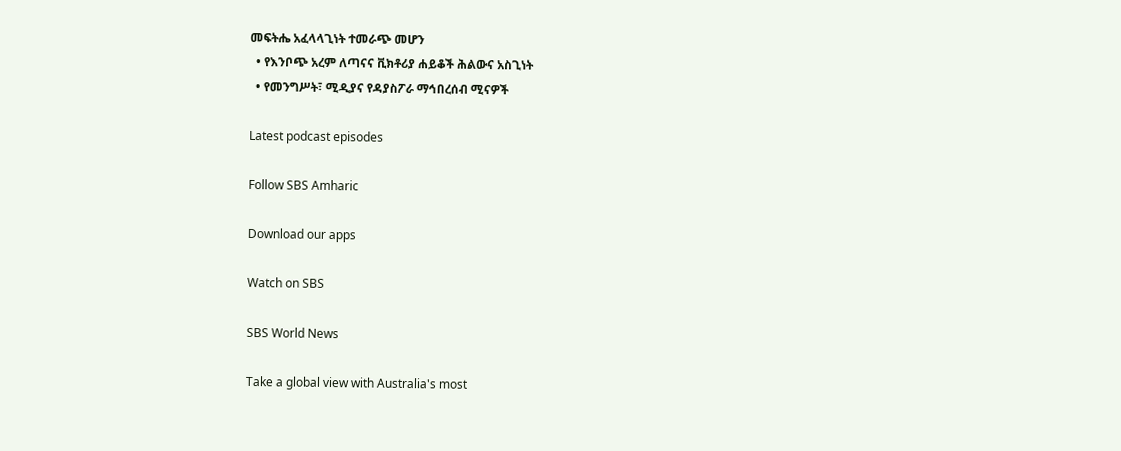መፍትሔ አፈላላጊነት ተመራጭ መሆን
  • የእንቦጭ አረም ለጣናና ቪክቶሪያ ሐይቆች ሕልውና አስጊነት
  • የመንግሥት፣ ሚዲያና የዳያስፖራ ማኅበረሰብ ሚናዎች

Latest podcast episodes

Follow SBS Amharic

Download our apps

Watch on SBS

SBS World News

Take a global view with Australia's most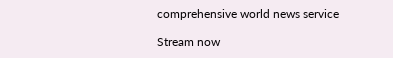comprehensive world news service

Stream now